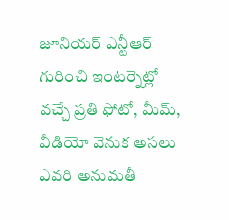జూనియర్ ఎన్టీఆర్ గురించి ఇంటర్నెట్లో వచ్చే ప్రతి ఫోటో, మీమ్, వీడియో వెనుక అసలు ఎవరి అనుమతీ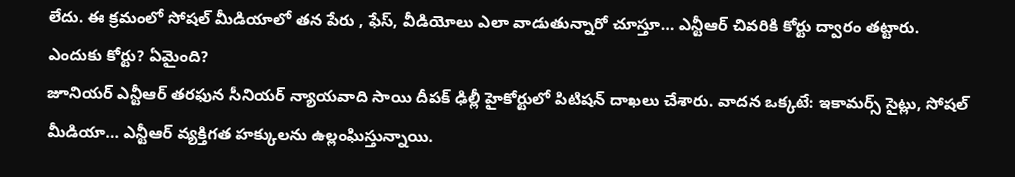లేదు. ఈ క్రమంలో సోషల్ మీడియాలో తన పేరు , ఫేస్, వీడియోలు ఎలా వాడుతున్నారో చూస్తూ… ఎన్టీఆర్ చివరికి కోర్టు ద్వారం తట్టారు.
ఎందుకు కోర్టు? ఏమైంది?
జూనియర్ ఎన్టీఆర్ తరఫున సీనియర్ న్యాయవాది సాయి దీపక్ ఢిల్లీ హైకోర్టులో పిటిషన్ దాఖలు చేశారు. వాదన ఒక్కటే: ఇకామర్స్ సైట్లు, సోషల్ మీడియా… ఎన్టీఆర్ వ్యక్తిగత హక్కులను ఉల్లంఘిస్తున్నాయి.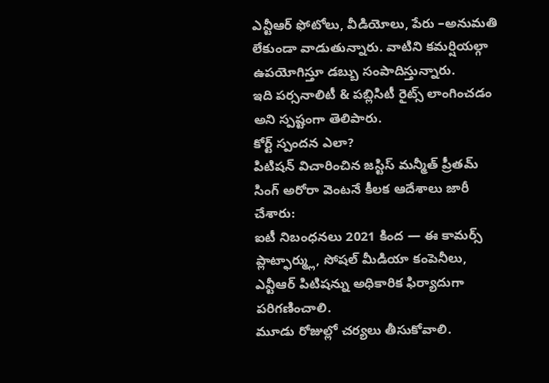ఎన్టీఆర్ ఫోటోలు, వీడియోలు, పేరు –అనుమతి లేకుండా వాడుతున్నారు. వాటిని కమర్షియల్గా ఉపయోగిస్తూ డబ్బు సంపాదిస్తున్నారు.
ఇది పర్సనాలిటీ & పబ్లిసిటీ రైట్స్ లాంగించడం అని స్పష్టంగా తెలిపారు.
కోర్ట్ స్పందన ఎలా?
పిటిషన్ విచారించిన జస్టిస్ మన్మీత్ ప్రీతమ్ సింగ్ అరోరా వెంటనే కీలక ఆదేశాలు జారీ చేశారు:
ఐటీ నిబంధనలు 2021 కింద — ఈ కామర్స్ ప్లాట్ఫార్మ్లు, సోషల్ మీడియా కంపెనీలు, ఎన్టీఆర్ పిటిషన్ను అధికారిక ఫిర్యాదుగా పరిగణించాలి.
మూడు రోజుల్లో చర్యలు తీసుకోవాలి.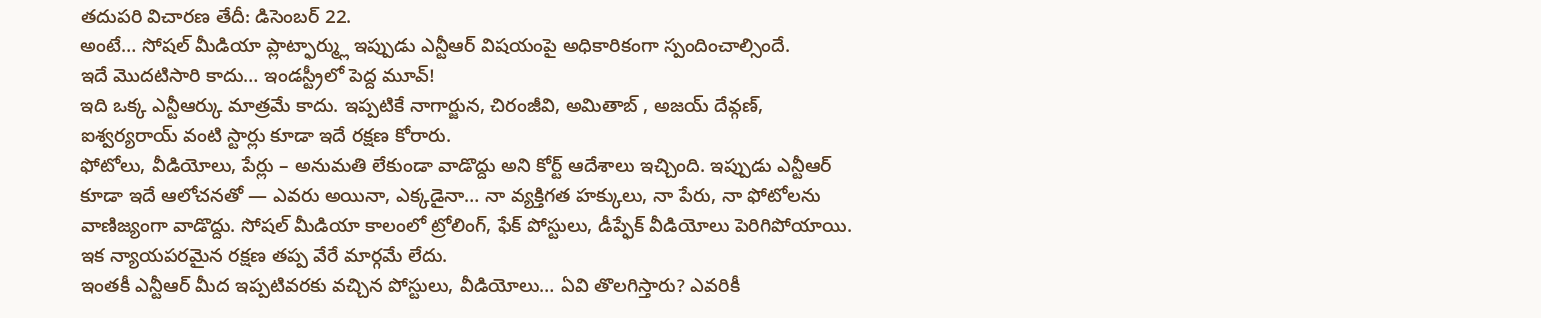తదుపరి విచారణ తేదీ: డిసెంబర్ 22.
అంటే… సోషల్ మీడియా ప్లాట్ఫార్మ్లు ఇప్పుడు ఎన్టీఆర్ విషయంపై అధికారికంగా స్పందించాల్సిందే.
ఇదే మొదటిసారి కాదు… ఇండస్ట్రీలో పెద్ద మూవ్!
ఇది ఒక్క ఎన్టీఆర్కు మాత్రమే కాదు. ఇప్పటికే నాగార్జున, చిరంజీవి, అమితాబ్ , అజయ్ దేవ్గణ్, ఐశ్వర్యరాయ్ వంటి స్టార్లు కూడా ఇదే రక్షణ కోరారు.
ఫోటోలు, వీడియోలు, పేర్లు – అనుమతి లేకుండా వాడొద్దు అని కోర్ట్ ఆదేశాలు ఇచ్చింది. ఇప్పుడు ఎన్టీఆర్ కూడా ఇదే ఆలోచనతో — ఎవరు అయినా, ఎక్కడైనా… నా వ్యక్తిగత హక్కులు, నా పేరు, నా ఫోటోలను వాణిజ్యంగా వాడొద్దు. సోషల్ మీడియా కాలంలో ట్రోలింగ్, ఫేక్ పోస్టులు, డీప్ఫేక్ వీడియోలు పెరిగిపోయాయి. ఇక న్యాయపరమైన రక్షణ తప్ప వేరే మార్గమే లేదు.
ఇంతకీ ఎన్టీఆర్ మీద ఇప్పటివరకు వచ్చిన పోస్టులు, వీడియోలు… ఏవి తొలగిస్తారు? ఎవరికీ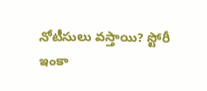నోటీసులు వస్తాయి? స్టోరీ ఇంకా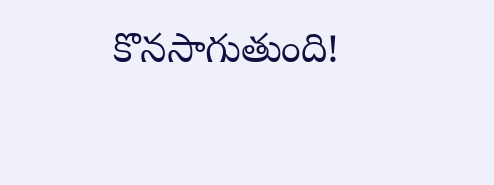కొనసాగుతుంది!